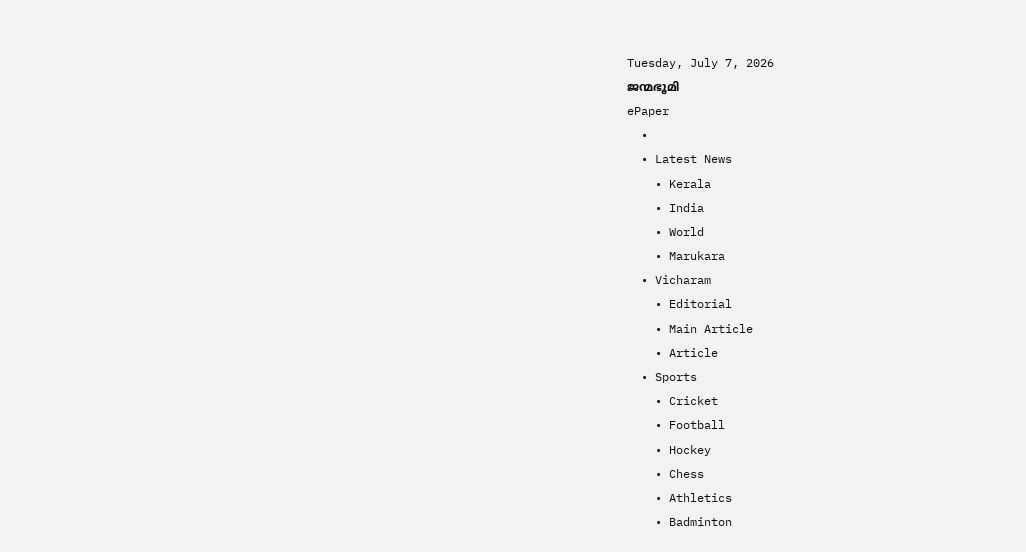Tuesday, July 7, 2026
ജന്മഭൂമി
ePaper
  •
  • Latest News
    • Kerala
    • India
    • World
    • Marukara
  • Vicharam
    • Editorial
    • Main Article
    • Article
  • Sports
    • Cricket
    • Football
    • Hockey
    • Chess
    • Athletics
    • Badminton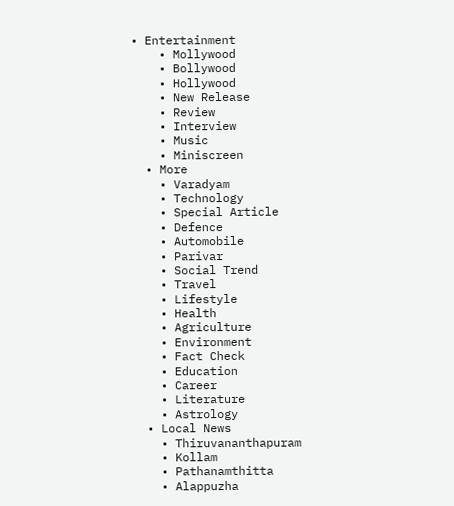• Entertainment
    • Mollywood
    • Bollywood
    • Hollywood
    • New Release
    • Review
    • Interview
    • Music
    • Miniscreen
  • More
    • Varadyam
    • Technology
    • Special Article
    • Defence
    • Automobile
    • Parivar
    • Social Trend
    • Travel
    • Lifestyle
    • Health
    • Agriculture
    • Environment
    • Fact Check
    • Education
    • Career
    • Literature
    • Astrology
  • Local News
    • Thiruvananthapuram
    • Kollam
    • Pathanamthitta
    • Alappuzha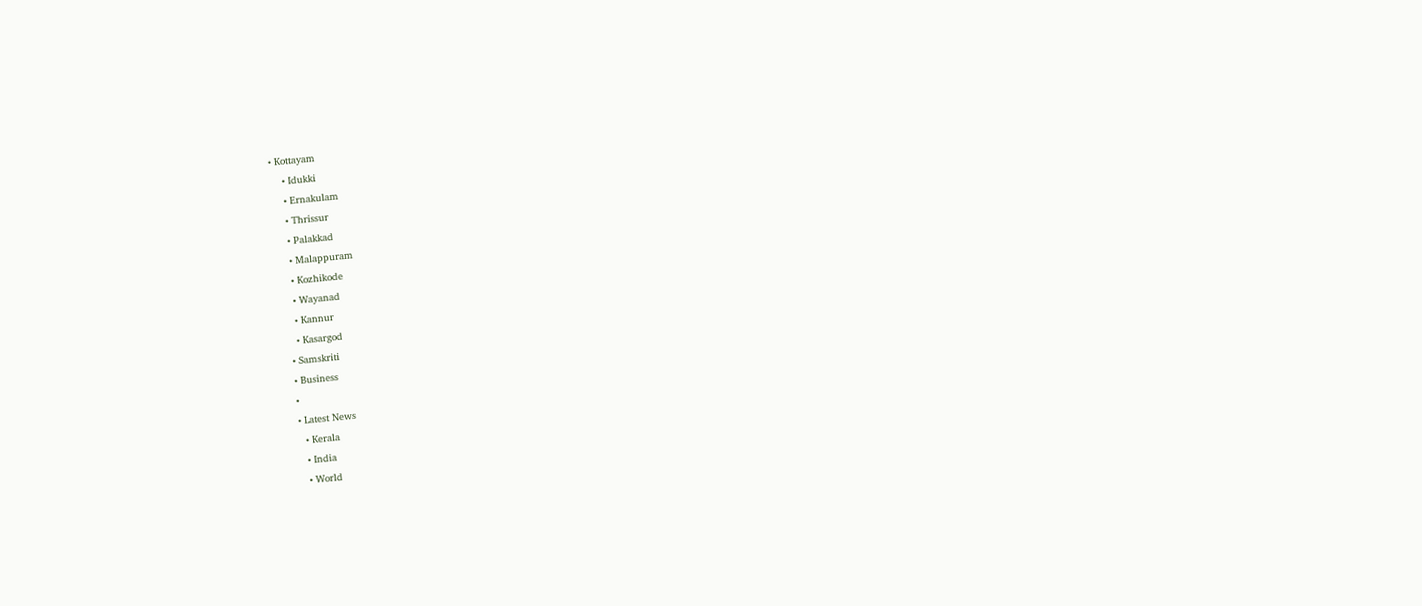• Kottayam
    • Idukki
    • Ernakulam
    • Thrissur
    • Palakkad
    • Malappuram
    • Kozhikode
    • Wayanad
    • Kannur
    • Kasargod
  • Samskriti
  • Business
  •
  • Latest News
    • Kerala
    • India
    • World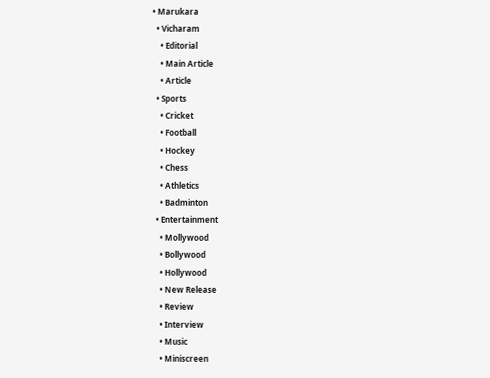• Marukara
  • Vicharam
    • Editorial
    • Main Article
    • Article
  • Sports
    • Cricket
    • Football
    • Hockey
    • Chess
    • Athletics
    • Badminton
  • Entertainment
    • Mollywood
    • Bollywood
    • Hollywood
    • New Release
    • Review
    • Interview
    • Music
    • Miniscreen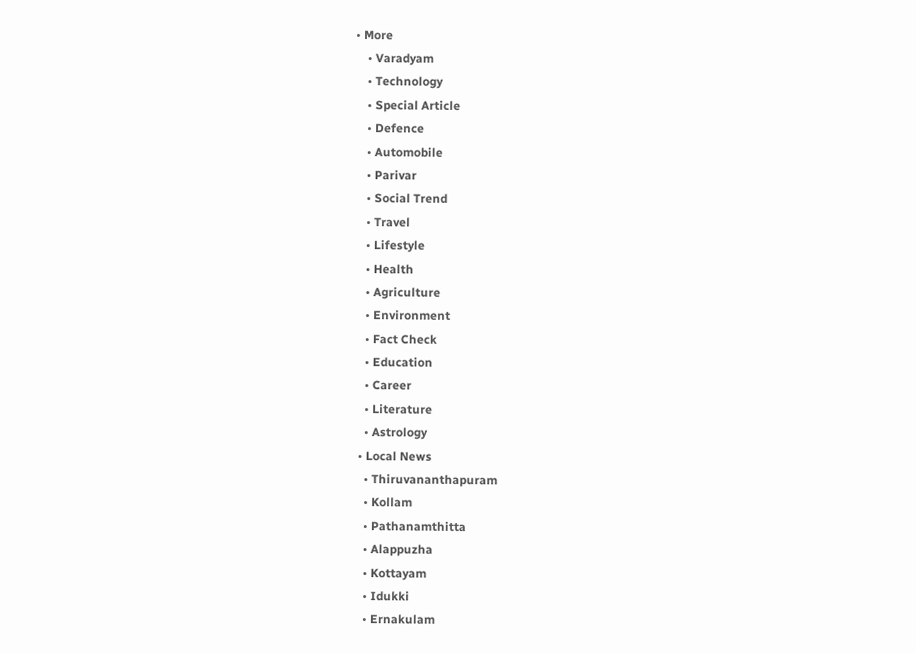• More
    • Varadyam
    • Technology
    • Special Article
    • Defence
    • Automobile
    • Parivar
    • Social Trend
    • Travel
    • Lifestyle
    • Health
    • Agriculture
    • Environment
    • Fact Check
    • Education
    • Career
    • Literature
    • Astrology
  • Local News
    • Thiruvananthapuram
    • Kollam
    • Pathanamthitta
    • Alappuzha
    • Kottayam
    • Idukki
    • Ernakulam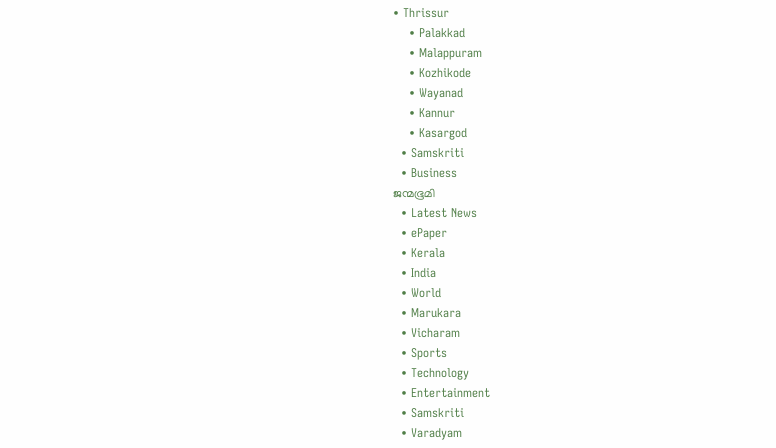• Thrissur
    • Palakkad
    • Malappuram
    • Kozhikode
    • Wayanad
    • Kannur
    • Kasargod
  • Samskriti
  • Business
ജന്മഭൂമി
  • Latest News
  • ePaper
  • Kerala
  • India
  • World
  • Marukara
  • Vicharam
  • Sports
  • Technology
  • Entertainment
  • Samskriti
  • Varadyam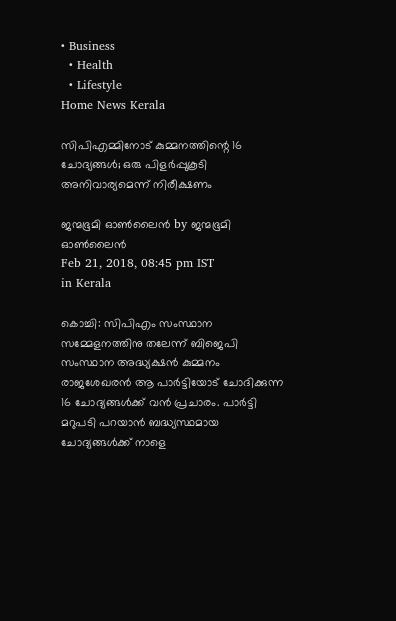• Business
  • Health
  • Lifestyle
Home News Kerala

സിപിഎമ്മിനോട് കുമ്മനത്തിന്റെ 16 ചോദ്യങ്ങള്‍; ഒരു പിളര്‍പ്പുകൂടി അനിവാര്യമെന്ന് നിരീക്ഷണം

ജന്മഭൂമി ഓണ്‍ലൈന്‍ by ജന്മഭൂമി ഓണ്‍ലൈന്‍
Feb 21, 2018, 08:45 pm IST
in Kerala

കൊച്ചി: സിപിഎം സംസ്ഥാന സമ്മേളനത്തിനു തലേന്ന് ബിജെപി സംസ്ഥാന അദ്ധ്യക്ഷന്‍ കുമ്മനം രാജശേഖരന്‍ ആ പാര്‍ട്ടിയോട് ചോദിക്കുന്ന 16 ചോദ്യങ്ങള്‍ക്ക് വന്‍ പ്രചാരം. പാര്‍ട്ടി മറുപടി പറയാന്‍ ബദ്ധ്യസ്ഥമായ ചോദ്യങ്ങള്‍ക്ക് നാളെ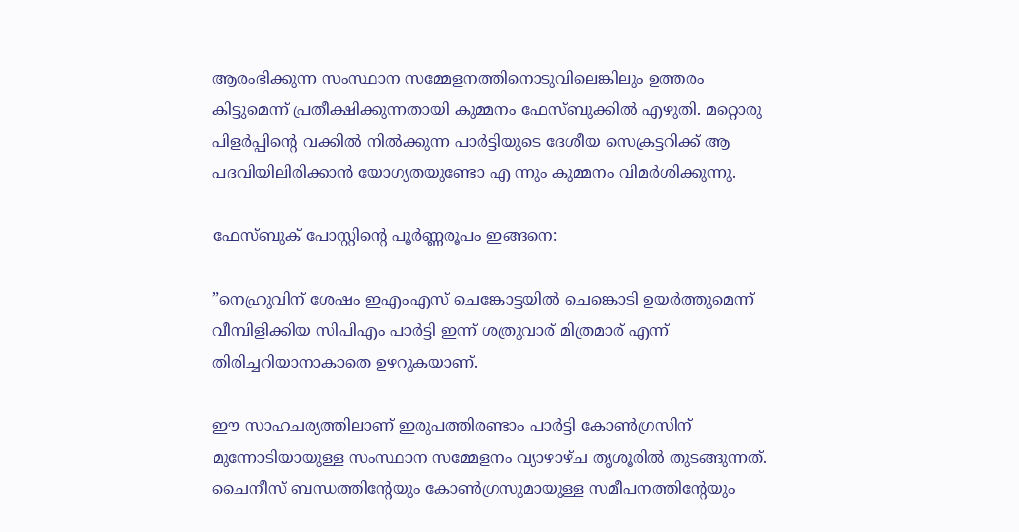ആരംഭിക്കുന്ന സംസ്ഥാന സമ്മേളനത്തിനൊടുവിലെങ്കിലും ഉത്തരം കിട്ടുമെന്ന് പ്രതീക്ഷിക്കുന്നതായി കുമ്മനം ഫേസ്ബുക്കില്‍ എഴുതി. മറ്റൊരു പിളര്‍പ്പിന്റെ വക്കില്‍ നില്‍ക്കുന്ന പാര്‍ട്ടിയുടെ ദേശീയ സെക്രട്ടറിക്ക് ആ പദവിയിലിരിക്കാന്‍ യോഗ്യതയുണ്ടോ എ ന്നും കുമ്മനം വിമര്‍ശിക്കുന്നു.

ഫേസ്ബുക്‌ പോസ്റ്റിന്റെ പൂര്‍ണ്ണരൂപം ഇങ്ങനെ:

”നെഹ്രുവിന് ശേഷം ഇഎംഎസ് ചെങ്കോട്ടയില്‍ ചെങ്കൊടി ഉയര്‍ത്തുമെന്ന് വീമ്പിളിക്കിയ സിപിഎം പാര്‍ട്ടി ഇന്ന് ശത്രുവാര് മിത്രമാര് എന്ന് തിരിച്ചറിയാനാകാതെ ഉഴറുകയാണ്.

ഈ സാഹചര്യത്തിലാണ് ഇരുപത്തിരണ്ടാം പാര്‍ട്ടി കോണ്‍ഗ്രസിന് മുന്നോടിയായുള്ള സംസ്ഥാന സമ്മേളനം വ്യാഴാഴ്ച തൃശൂരില്‍ തുടങ്ങുന്നത്. ചൈനീസ് ബന്ധത്തിന്റേയും കോണ്‍ഗ്രസുമായുള്ള സമീപനത്തിന്റേയും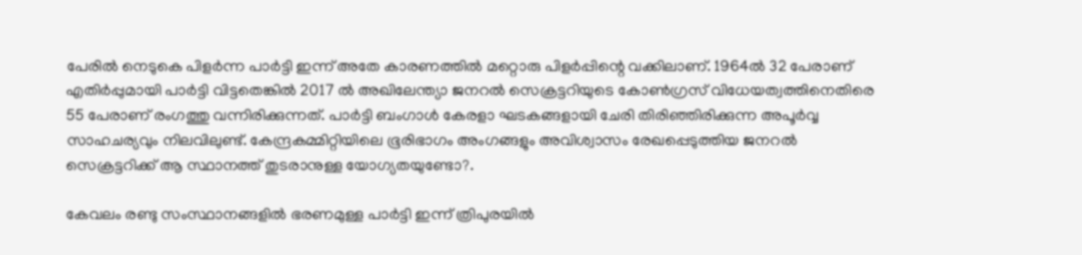പേരില്‍ നെടുകെ പിളര്‍ന്ന പാര്‍ട്ടി ഇന്ന് അതേ കാരണത്തില്‍ മറ്റൊരു പിളര്‍പ്പിന്റെ വക്കിലാണ്. 1964ല്‍ 32 പേരാണ് എതിര്‍പ്പുമായി പാര്‍ട്ടി വിട്ടതെങ്കില്‍ 2017 ല്‍ അഖിലേന്ത്യാ ജനറല്‍ സെക്രട്ടറിയുടെ കോണ്‍ഗ്രസ് വിധേയത്വത്തിനെതിരെ 55 പേരാണ് രംഗത്തു വന്നിരിക്കുന്നത്. പാര്‍ട്ടി ബംഗാള്‍ കേരളാ ഘടകങ്ങളായി ചേരി തിരിഞ്ഞിരിക്കുന്ന അപൂര്‍വ്വ സാഹചര്യവും നിലവിലുണ്ട്. കേന്ദ്രകമ്മിറ്റിയിലെ ഭൂരിഭാഗം അംഗങ്ങളും അവിശ്വാസം രേഖപ്പെടുത്തിയ ജനറല്‍ സെക്രട്ടറിക്ക് ആ സ്ഥാനത്ത് തുടരാനുള്ള യോഗ്യതയുണ്ടോ?.

കേവലം രണ്ടു സംസ്ഥാനങ്ങളില്‍ ഭരണമുള്ള പാര്‍ട്ടി ഇന്ന് ത്രിപുരയില്‍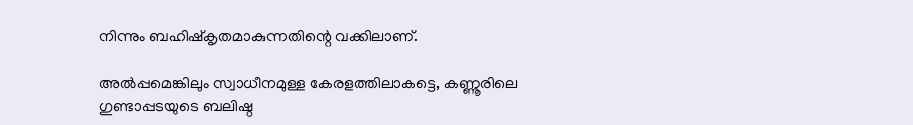നിന്നും ബഹിഷ്‌കൃതമാകുന്നതിന്റെ വക്കിലാണ്.

അല്‍പ്പമെങ്കിലും സ്വാധീനമുള്ള കേരളത്തിലാകട്ടെ, കണ്ണൂരിലെ ഗുണ്ടാപ്പടയുടെ ബലിഷ്ഠ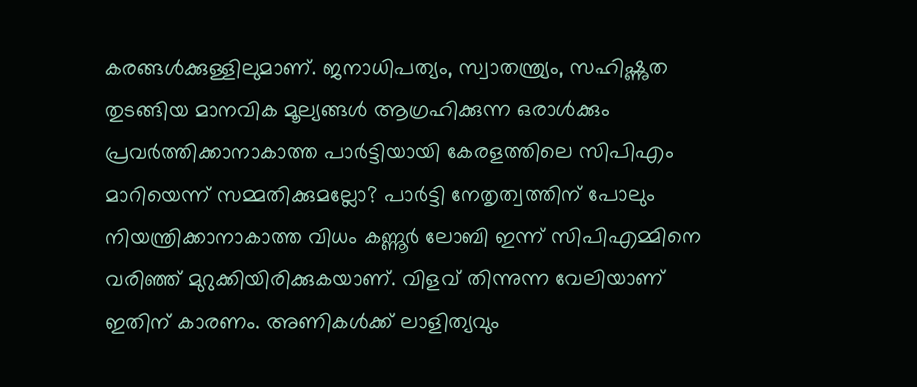കരങ്ങള്‍ക്കുള്ളിലുമാണ്. ജനാധിപത്യം, സ്വാതന്ത്ര്യം, സഹിഷ്ണുത തുടങ്ങിയ മാനവിക മൂല്യങ്ങള്‍ ആഗ്രഹിക്കുന്ന ഒരാള്‍ക്കും പ്രവര്‍ത്തിക്കാനാകാത്ത പാര്‍ട്ടിയായി കേരളത്തിലെ സിപിഎം മാറിയെന്ന് സമ്മതിക്കുമല്ലോ? പാര്‍ട്ടി നേതൃത്വത്തിന് പോലും നിയന്ത്രിക്കാനാകാത്ത വിധം കണ്ണൂര്‍ ലോബി ഇന്ന് സിപിഎമ്മിനെ വരിഞ്ഞ് മുറുക്കിയിരിക്കുകയാണ്. വിളവ് തിന്നുന്ന വേലിയാണ് ഇതിന് കാരണം. അണികള്‍ക്ക് ലാളിത്യവും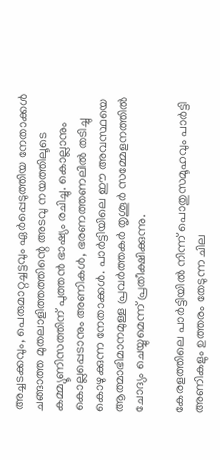അച്ചടക്കവും, പെരുമാറ്റച്ചട്ടവും ഏര്‍പ്പെടുത്തിയ നേതാക്കള്‍ ചങ്ങാത്ത മുതലാളിത്തത്തിന്റെ അടവു നയത്തിലൂടെ കമ്മ്യൂണിസത്തിന് പുത്തന്‍ ഭാഷ്യം രചിച്ചു. കൊല്ലാനും കൊല്ലപ്പെടാനും അണികള്‍, ഭരണത്തണലില്‍ തടിച്ചു കൊഴുക്കുന്ന നേതാക്കള്‍. പാര്‍ട്ടിയിലെ ഈ അവസ്ഥയെ ആത്മാഭിമാനമുള്ള പ്രവര്‍ത്തകര്‍ തൃശൂര്‍ സമ്മേളനത്തില്‍ ചോദ്യം ചെയ്യുമെന്ന് പ്രതീക്ഷിക്കുന്നു.

കേരളത്തിലെ പാര്‍ട്ടിയില്‍ നിന്ന് പൊതുസമൂഹവും പാര്‍ട്ടി അണികളും ഉത്തരം തേടുന്ന ചില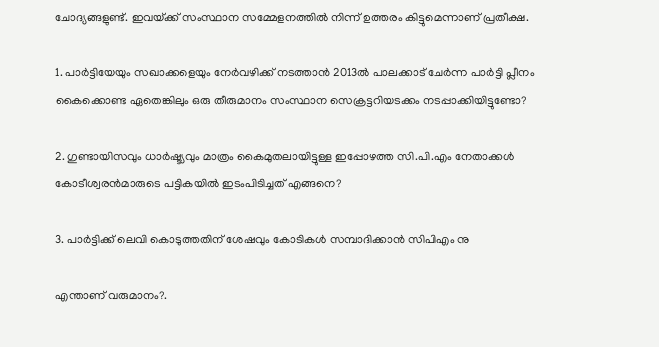ചോദ്യങ്ങളുണ്ട്. ഇവയ്‌ക്ക് സംസ്ഥാന സമ്മേളനത്തില്‍ നിന്ന് ഉത്തരം കിട്ടുമെന്നാണ് പ്രതീക്ഷ.

1. പാര്‍ട്ടിയേയും സഖാക്കളെയും നേര്‍വഴിക്ക് നടത്താന്‍ 2013ല്‍ പാലക്കാട് ചേര്‍ന്ന പാര്‍ട്ടി പ്ലീനം കൈക്കൊണ്ട ഏതെങ്കിലും ഒരു തീരുമാനം സംസ്ഥാന സെക്രട്ടറിയടക്കം നടപ്പാക്കിയിട്ടുണ്ടോ?

2. ഗുണ്ടായിസവും ധാര്‍ഷ്ട്യവും മാത്രം കൈമുതലായിട്ടുള്ള ഇപ്പോഴത്ത സി.പി.എം നേതാക്കള്‍ കോടീശ്വരന്‍മാരുടെ പട്ടികയില്‍ ഇടംപിടിച്ചത് എങ്ങനെ?

3. പാര്‍ട്ടിക്ക് ലെവി കൊടുത്തതിന് ശേഷവും കോടികള്‍ സമ്പാദിക്കാന്‍ സിപിഎം നു

എന്താണ് വരുമാനം?.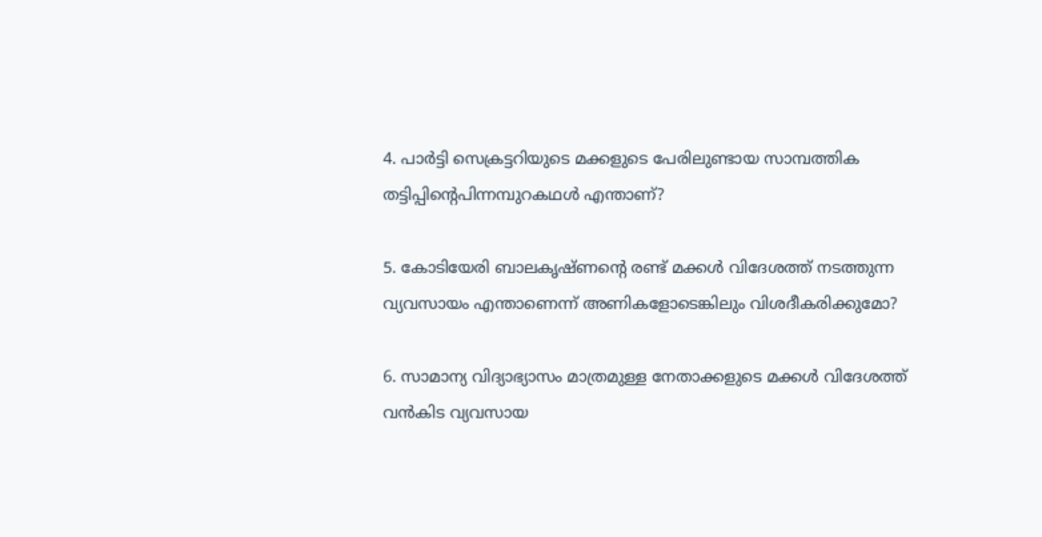4. പാര്‍ട്ടി സെക്രട്ടറിയുടെ മക്കളുടെ പേരിലുണ്ടായ സാമ്പത്തിക തട്ടിപ്പിന്റെപിന്നമ്പുറകഥള്‍ എന്താണ്?

5. കോടിയേരി ബാലകൃഷ്ണന്റെ രണ്ട് മക്കള്‍ വിദേശത്ത് നടത്തുന്ന വ്യവസായം എന്താണെന്ന് അണികളോടെങ്കിലും വിശദീകരിക്കുമോ?

6. സാമാന്യ വിദ്യാഭ്യാസം മാത്രമുള്ള നേതാക്കളുടെ മക്കള്‍ വിദേശത്ത് വന്‍കിട വ്യവസായ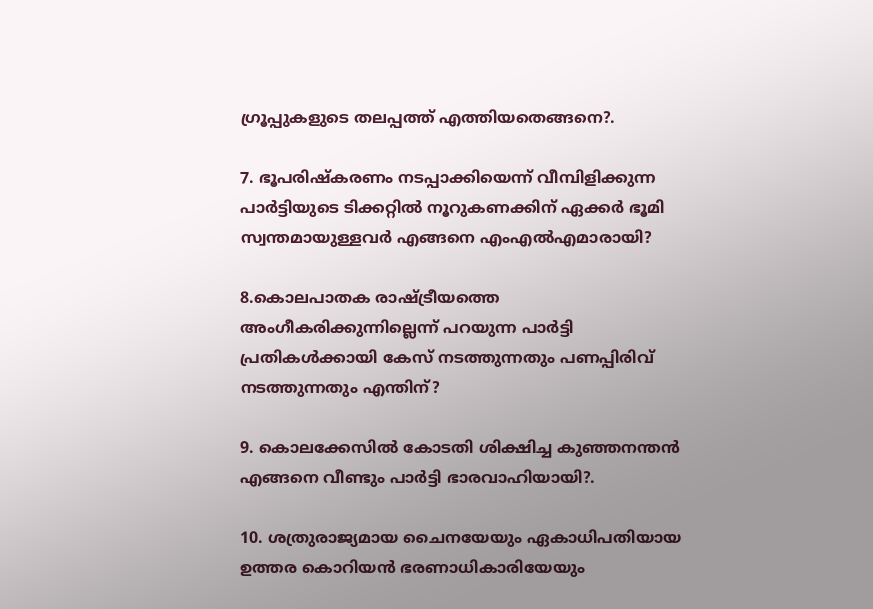ഗ്രൂപ്പുകളുടെ തലപ്പത്ത് എത്തിയതെങ്ങനെ?.

7. ഭൂപരിഷ്‌കരണം നടപ്പാക്കിയെന്ന് വീമ്പിളിക്കുന്ന പാര്‍ട്ടിയുടെ ടിക്കറ്റില്‍ നൂറുകണക്കിന് ഏക്കര്‍ ഭൂമി സ്വന്തമായുള്ളവര്‍ എങ്ങനെ എംഎല്‍എമാരായി?

8.കൊലപാതക രാഷ്‌ട്രീയത്തെ അംഗീകരിക്കുന്നില്ലെന്ന് പറയുന്ന പാര്‍ട്ടി പ്രതികള്‍ക്കായി കേസ് നടത്തുന്നതും പണപ്പിരിവ് നടത്തുന്നതും എന്തിന്?

9. കൊലക്കേസില്‍ കോടതി ശിക്ഷിച്ച കുഞ്ഞനന്തന്‍ എങ്ങനെ വീണ്ടും പാര്‍ട്ടി ഭാരവാഹിയായി?.

10. ശത്രുരാജ്യമായ ചൈനയേയും ഏകാധിപതിയായ ഉത്തര കൊറിയന്‍ ഭരണാധികാരിയേയും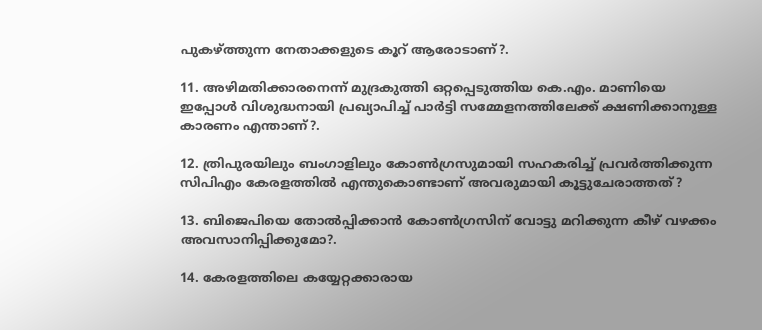പുകഴ്‌ത്തുന്ന നേതാക്കളുടെ കൂറ് ആരോടാണ്?.

11. അഴിമതിക്കാരനെന്ന് മുദ്രകുത്തി ഒറ്റപ്പെടുത്തിയ കെ.എം. മാണിയെ ഇപ്പോള്‍ വിശുദ്ധനായി പ്രഖ്യാപിച്ച് പാര്‍ട്ടി സമ്മേളനത്തിലേക്ക് ക്ഷണിക്കാനുള്ള കാരണം എന്താണ്?.

12. ത്രിപുരയിലും ബംഗാളിലും കോണ്‍ഗ്രസുമായി സഹകരിച്ച് പ്രവര്‍ത്തിക്കുന്ന സിപിഎം കേരളത്തില്‍ എന്തുകൊണ്ടാണ് അവരുമായി കൂട്ടുചേരാത്തത്?

13. ബിജെപിയെ തോല്‍പ്പിക്കാന്‍ കോണ്‍ഗ്രസിന് വോട്ടു മറിക്കുന്ന കീഴ് വഴക്കം അവസാനിപ്പിക്കുമോ?.

14. കേരളത്തിലെ കയ്യേറ്റക്കാരായ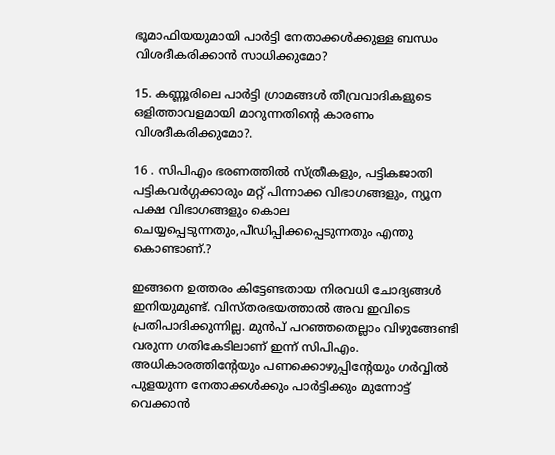ഭൂമാഫിയയുമായി പാര്‍ട്ടി നേതാക്കള്‍ക്കുള്ള ബന്ധം വിശദീകരിക്കാന്‍ സാധിക്കുമോ?

15. കണ്ണൂരിലെ പാര്‍ട്ടി ഗ്രാമങ്ങള്‍ തീവ്രവാദികളുടെ ഒളിത്താവളമായി മാറുന്നതിന്റെ കാരണം വിശദീകരിക്കുമോ?.

16 . സിപിഎം ഭരണത്തില്‍ സ്ത്രീകളും, പട്ടികജാതി പട്ടികവര്‍ഗ്ഗക്കാരും മറ്റ് പിന്നാക്ക വിഭാഗങ്ങളും, ന്യൂന പക്ഷ വിഭാഗങ്ങളും കൊല ചെയ്യപ്പെടുന്നതും,പീഡിപ്പിക്കപ്പെടുന്നതും എന്തു കൊണ്ടാണ്.?

ഇങ്ങനെ ഉത്തരം കിട്ടേണ്ടതായ നിരവധി ചോദ്യങ്ങള്‍ ഇനിയുമുണ്ട്. വിസ്തരഭയത്താല്‍ അവ ഇവിടെ പ്രതിപാദിക്കുന്നില്ല. മുന്‍പ് പറഞ്ഞതെല്ലാം വിഴുങ്ങേണ്ടി വരുന്ന ഗതികേടിലാണ് ഇന്ന് സിപിഎം. അധികാരത്തിന്റേയും പണക്കൊഴുപ്പിന്റേയും ഗര്‍വ്വില്‍ പുളയുന്ന നേതാക്കള്‍ക്കും പാര്‍ട്ടിക്കും മുന്നോട്ട് വെക്കാന്‍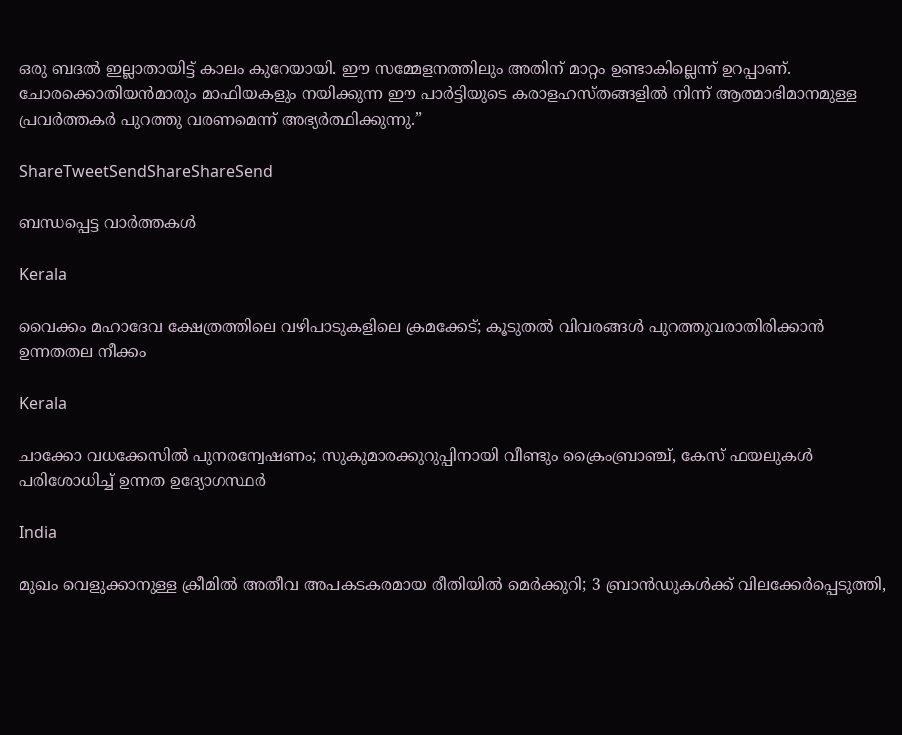ഒരു ബദല്‍ ഇല്ലാതായിട്ട് കാലം കുറേയായി. ഈ സമ്മേളനത്തിലും അതിന് മാറ്റം ഉണ്ടാകില്ലെന്ന് ഉറപ്പാണ്. ചോരക്കൊതിയന്‍മാരും മാഫിയകളും നയിക്കുന്ന ഈ പാര്‍ട്ടിയുടെ കരാളഹസ്തങ്ങളില്‍ നിന്ന് ആത്മാഭിമാനമുള്ള പ്രവര്‍ത്തകര്‍ പുറത്തു വരണമെന്ന് അഭ്യര്‍ത്ഥിക്കുന്നു.”

ShareTweetSendShareShareSend

ബന്ധപ്പെട്ട വാര്‍ത്തകള്‍

Kerala

വൈക്കം മഹാദേവ ക്ഷേത്രത്തിലെ വഴിപാടുകളിലെ ക്രമക്കേട്; കൂടുതല്‍ വിവരങ്ങള്‍ പുറത്തുവരാതിരിക്കാന്‍ ഉന്നതതല നീക്കം

Kerala

ചാക്കോ വധക്കേസിൽ പുനരന്വേഷണം; സുകുമാരക്കുറുപ്പിനായി വീണ്ടും ക്രൈംബ്രാഞ്ച്, കേസ് ഫയലുകൾ പരിശോധിച്ച് ഉന്നത ഉദ്യോഗസ്ഥർ

India

മുഖം വെളുക്കാനുള്ള ക്രീമിൽ അതീവ അപകടകരമായ രീതിയിൽ മെർക്കുറി; 3 ബ്രാൻഡുകൾക്ക് വിലക്കേർപ്പെടുത്തി,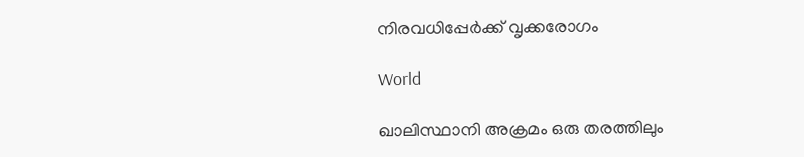നിരവധിപ്പേർക്ക് വൃക്കരോഗം

World

ഖാലിസ്ഥാനി അക്രമം ഒരു തരത്തിലും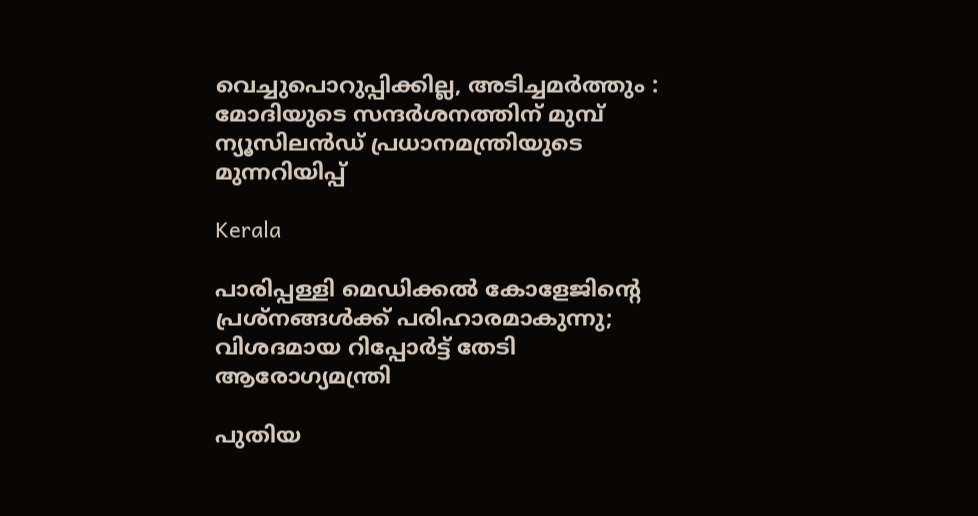വെച്ചുപൊറുപ്പിക്കില്ല, അടിച്ചമർത്തും : മോദിയുടെ സന്ദർശനത്തിന് മുമ്പ് ന്യൂസിലൻഡ് പ്രധാനമന്ത്രിയുടെ മുന്നറിയിപ്പ്

Kerala

പാരിപ്പള്ളി മെഡിക്കല്‍ കോളേജിന്റെ പ്രശ്‌നങ്ങള്‍ക്ക് പരിഹാരമാകുന്നു; വിശദമായ റിപ്പോര്‍ട്ട് തേടി ആരോഗ്യമന്ത്രി

പുതിയ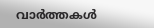വാര്‍ത്തകള്‍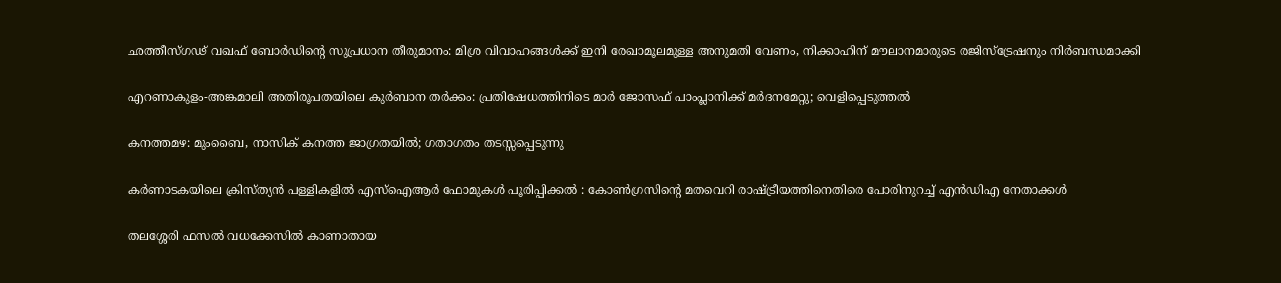ഛത്തീസ്ഗഢ് വഖഫ് ബോർഡിന്റെ സുപ്രധാന തീരുമാനം: മിശ്ര വിവാഹങ്ങൾക്ക് ഇനി രേഖാമൂലമുള്ള അനുമതി വേണം, നിക്കാഹിന് മൗലാനമാരുടെ രജിസ്ട്രേഷനും നിർബന്ധമാക്കി

എറണാകുളം-അങ്കമാലി അതിരൂപതയിലെ കുർബാന തർക്കം: പ്രതിഷേധത്തിനിടെ മാർ ജോസഫ് പാംപ്ലാനിക്ക് മർദനമേറ്റു; വെളിപ്പെടുത്തൽ

കനത്തമഴ: മുംബൈ, നാസിക് കനത്ത ജാഗ്രതയിൽ; ഗതാഗതം തടസ്സപ്പെടുന്നു

കർണാടകയിലെ ക്രിസ്ത്യൻ പള്ളികളിൽ എസ്‌ഐആർ ഫോമുകൾ പൂരിപ്പിക്കൽ : കോൺഗ്രസിന്റെ മതവെറി രാഷ്‌ട്രീയത്തിനെതിരെ പോരിനുറച്ച് എൻഡിഎ നേതാക്കൾ

തലശ്ശേരി ഫസല്‍ വധക്കേസില്‍ കാണാതായ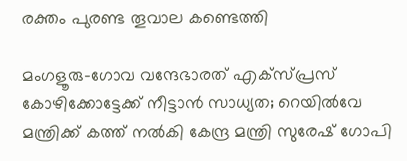രക്തം പുരണ്ട തൂവാല കണ്ടെത്തി

മംഗളൂരു-ഗോവ വന്ദേഭാരത് എക്സ്പ്രസ് കോഴിക്കോട്ടേക്ക് നീട്ടാന്‍ സാധ്യത; റെയില്‍വേ മന്ത്രിക്ക് കത്ത് നല്‍കി കേന്ദ്ര മന്ത്രി സുരേഷ് ഗോപി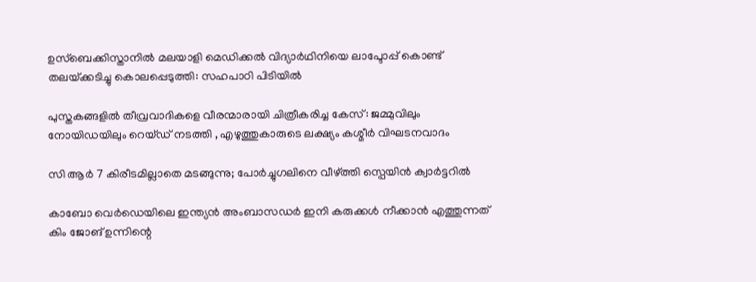ഉസ്‌ബെക്കിസ്താനില്‍ മലയാളി മെഡിക്കല്‍ വിദ്യാർഥിനിയെ ലാപ്ടോപ്പ് കൊണ്ട് തലയ്‌ക്കടിച്ചു കൊലപ്പെടുത്തി: സഹപാഠി പിടിയിൽ

പുസ്തകങ്ങളിൽ തീവ്രവാദികളെ വീരന്മാരായി ചിത്രീകരിച്ച കേസ്: ജമ്മുവിലും നോയിഡയിലും റെയ്ഡ് നടത്തി , എഴുത്തുകാരുടെ ലക്ഷ്യം കശ്മീർ വിഘടനവാദം

സി ആർ 7 കിരീടമില്ലാതെ മടങ്ങുന്നു; പോർച്ചുഗലിനെ വീഴ്‌ത്തി സ്പെയിൻ ക്വാർട്ടറിൽ

കാബോ വെർഡെയിലെ ഇന്ത്യൻ അംബാസഡർ ഇനി കരുക്കൾ നീക്കാൻ എത്തുന്നത് കിം ജോങ് ഉന്നിന്റെ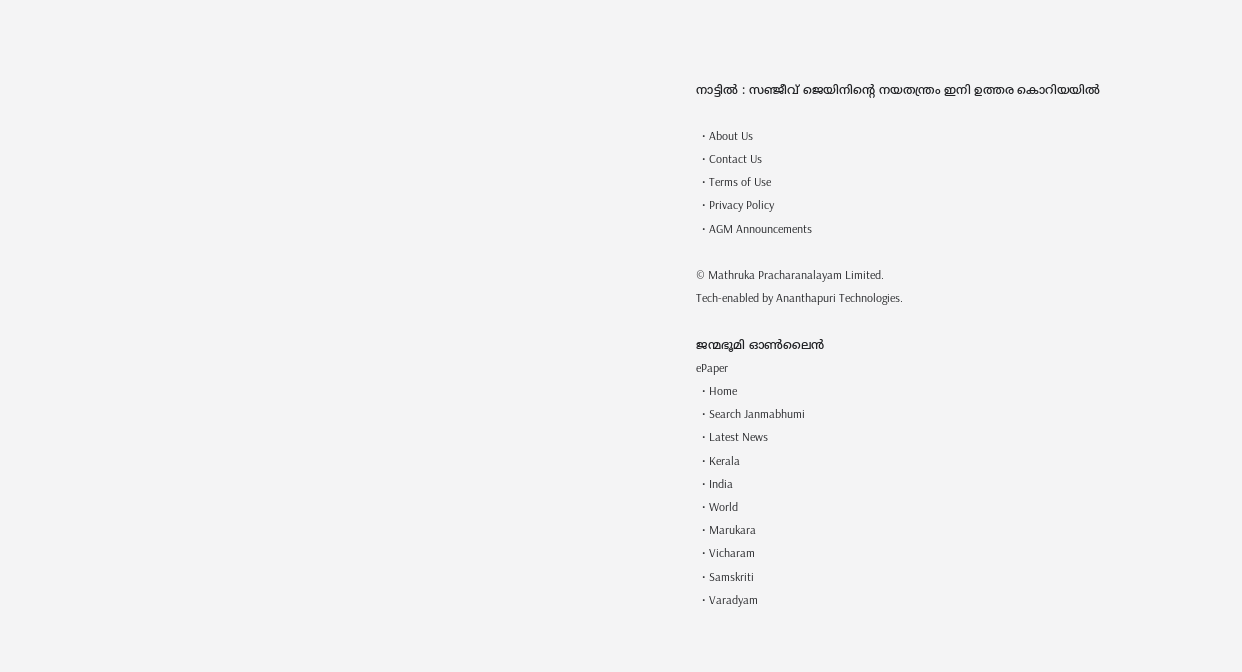നാട്ടിൽ : സഞ്ജീവ് ജെയിനിന്റെ നയതന്ത്രം ഇനി ഉത്തര കൊറിയയിൽ

  • About Us
  • Contact Us
  • Terms of Use
  • Privacy Policy
  • AGM Announcements

© Mathruka Pracharanalayam Limited.
Tech-enabled by Ananthapuri Technologies.

ജന്മഭൂമി ഓണ്‍ലൈന്‍
ePaper
  • Home
  • Search Janmabhumi
  • Latest News
  • Kerala
  • India
  • World
  • Marukara
  • Vicharam
  • Samskriti
  • Varadyam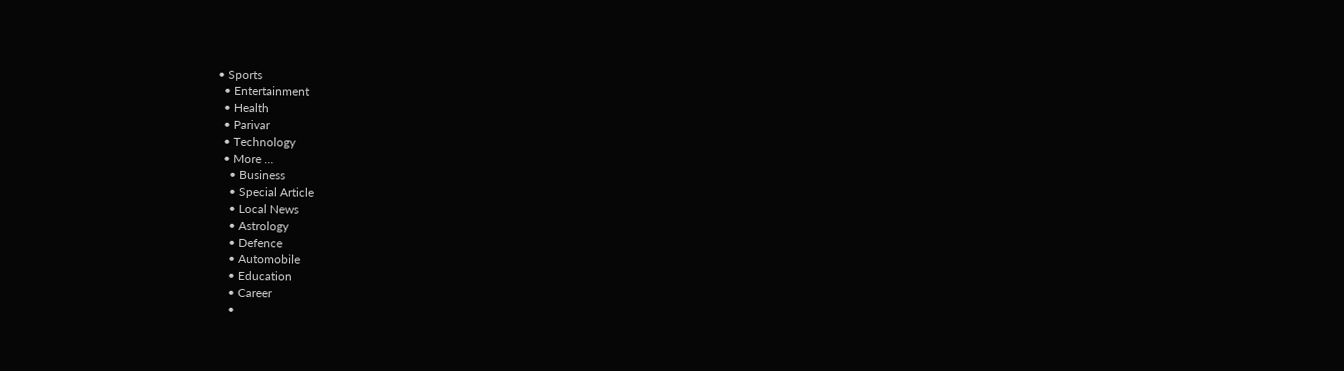• Sports
  • Entertainment
  • Health
  • Parivar
  • Technology
  • More …
    • Business
    • Special Article
    • Local News
    • Astrology
    • Defence
    • Automobile
    • Education
    • Career
    •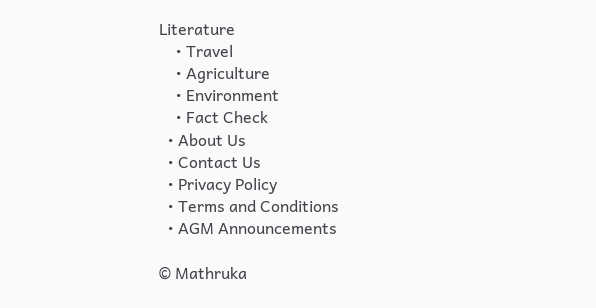Literature
    • Travel
    • Agriculture
    • Environment
    • Fact Check
  • About Us
  • Contact Us
  • Privacy Policy
  • Terms and Conditions
  • AGM Announcements

© Mathruka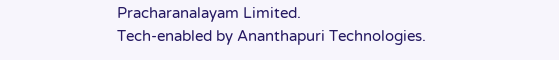Pracharanalayam Limited.
Tech-enabled by Ananthapuri Technologies.